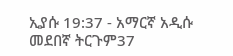ኢያሱ 19:37 - አማርኛ አዲሱ መደበኛ ትርጉም37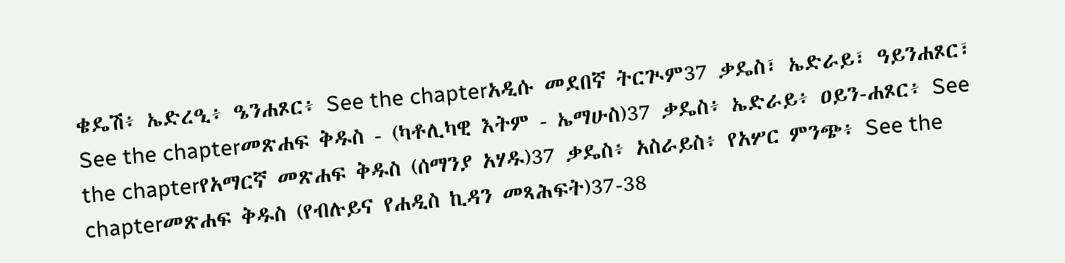ቄዴሽ፥ ኤድረዒ፥ ዔንሐጾር፥ See the chapterአዲሱ መደበኛ ትርጒም37 ቃዴስ፣ ኤድራይ፣ ዓይንሐጾር፣ See the chapterመጽሐፍ ቅዱስ - (ካቶሊካዊ እትም - ኤማሁስ)37 ቃዴስ፥ ኤድራይ፥ ዐይን-ሐጾር፥ See the chapterየአማርኛ መጽሐፍ ቅዱስ (ሰማንያ አሃዱ)37 ቃዴስ፥ አስራይስ፥ የአሦር ምንጭ፥ See the chapterመጽሐፍ ቅዱስ (የብሉይና የሐዲስ ኪዳን መጻሕፍት)37-38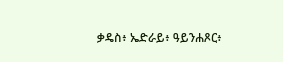ቃዴስ፥ ኤድራይ፥ ዓይንሐጾር፥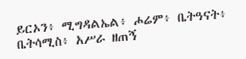ይርኦን፥ ሚግዳልኤል፥ ሖሬም፥ ቤትዓናት፥ ቤትሳሚስ፥ አሥራ ዘጠኝ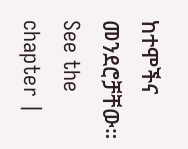ከተሞችና መንደሮቻቸው። See the chapter |